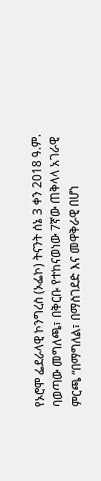የኦሮሞ ፌደራላዊ ኮንግረስ (ኦፌኮ) ትናንት ሰኔ 3 ቀን 2018 ዓ.ም. ባወጣው መግለጫ፣ በቅርቡ የተከናወነው 7ኛው ጠቅላላ አገራዊ ምርጫ “በማግለል፣ በማስገደድ እና መዋቅራዊ በሆነ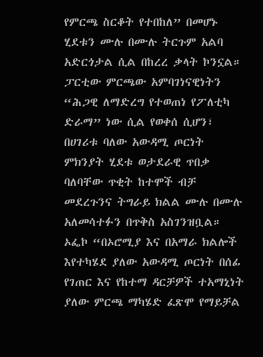የምርጫ ስርቆት የተበከለ” በመሆኑ ሂደቱን ሙሉ በሙሉ ትርጉም አልባ አድርጎታል ሲል በከረረ ቃላት ኮንኗል።
ፓርቲው ምርጫው አምባገነናዊነትን “ሕጋዊ ለማድረግ የተወጠነ የፖለቲካ ድራማ” ነው ሲል የወቀሰ ሲሆን፣ በሀገሪቱ ባለው አውዳሚ ጦርነት ምክንያት ሂደቱ ወታደራዊ ጥበቃ ባለባቸው ጥቂት ከተሞች ብቻ መደረጉንና ትግራይ ክልል ሙሉ በሙሉ አለመሳተፉን በጥቅስ አስገንዝቧል።
ኦፌኮ “በኦሮሚያ እና በአማራ ክልሎች እየተካሄደ ያለው አውዳሚ ጦርነት በሰፊ የገጠር እና የከተማ ዳርቻዎች ተአማኒነት ያለው ምርጫ ማካሄድ ፈጽሞ የማይቻል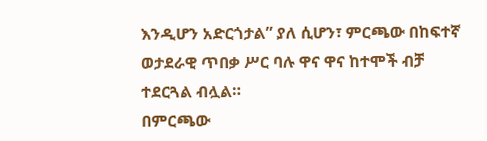እንዲሆን አድርጎታል” ያለ ሲሆን፣ ምርጫው በከፍተኛ ወታደራዊ ጥበቃ ሥር ባሉ ዋና ዋና ከተሞች ብቻ ተደርጓል ብሏል።
በምርጫው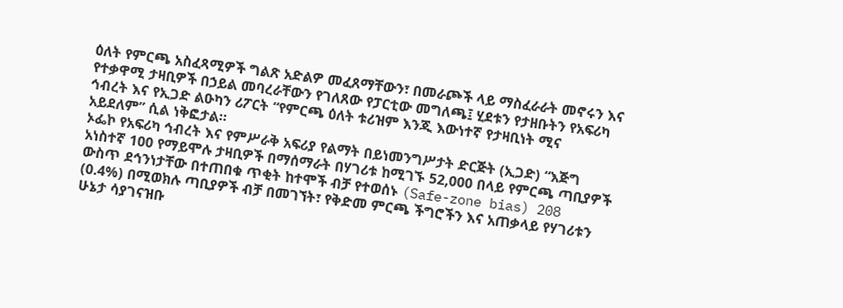ዕለት የምርጫ አስፈጻሚዎች ግልጽ አድልዎ መፈጸማቸውን፣ በመራጮች ላይ ማስፈራራት መኖሩን እና የተቃዋሚ ታዛቢዎች በኃይል መባረራቸውን የገለጸው የፓርቲው መግለጫ፤ ሂደቱን የታዘቡትን የአፍሪካ ኅብረት እና የኢጋድ ልዑካን ሪፖርት “የምርጫ ዕለት ቱሪዝም እንጂ እውነተኛ የታዛቢነት ሚና አይደለም” ሲል ነቅፎታል።
ኦፌኮ የአፍሪካ ኅብረት እና የምሥራቅ አፍሪያ የልማት በይነመንግሥታት ድርጅት (ኢጋድ) “እጅግ አነስተኛ 100 የማይሞሉ ታዛቢዎች በማሰማራት በሃገሪቱ ከሚገኙ 52,000 በላይ የምርጫ ጣቢያዎች ውስጥ ደኅንነታቸው በተጠበቁ ጥቂት ከተሞች ብቻ የተወሰኑ (Safe-zone bias) 208 (0.4%) በሚወክሉ ጣቢያዎች ብቻ በመገኘት፣ የቅድመ ምርጫ ችግሮችን እና አጠቃላይ የሃገሪቱን ሁኔታ ሳያገናዝቡ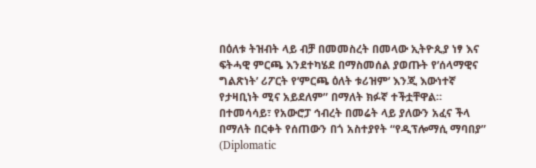በዕለቱ ትዝብት ላይ ብቻ በመመስረት በመላው ኢትዮጲያ ነፃ እና ፍትሓዊ ምርጫ እንደተካሄደ በማስመሰል ያወጡት የ’ሰላማዊና ግልጽነት’ ሪፖርት የ’ምርጫ ዕለት ቱሪዝም’ እንጂ እውነተኛ የታዛቢነት ሚና አይደለም” በማለት ክፉኛ ተችቷቸዋል።
በተመሳሳይ፣ የአውሮፓ ኅብረት በመሬት ላይ ያለውን አፈና ችላ በማለት በርቀት የሰጠውን በጎ አስተያየት “የዲፕሎማሲ ማባበያ” (Diplomatic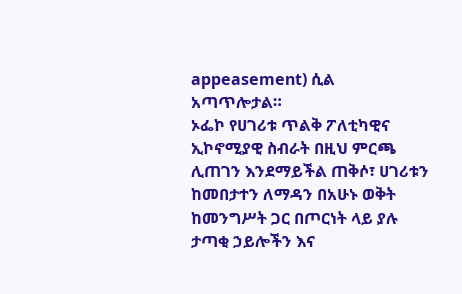appeasement) ሲል አጣጥሎታል።
ኦፌኮ የሀገሪቱ ጥልቅ ፖለቲካዊና ኢኮኖሚያዊ ስብራት በዚህ ምርጫ ሊጠገን እንደማይችል ጠቅሶ፣ ሀገሪቱን ከመበታተን ለማዳን በአሁኑ ወቅት ከመንግሥት ጋር በጦርነት ላይ ያሉ ታጣቂ ኃይሎችን እና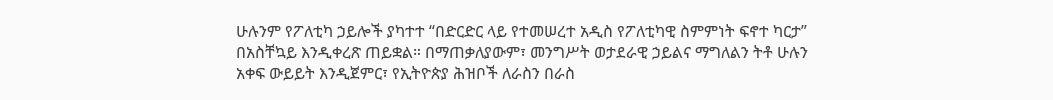ሁሉንም የፖለቲካ ኃይሎች ያካተተ “በድርድር ላይ የተመሠረተ አዲስ የፖለቲካዊ ስምምነት ፍኖተ ካርታ” በአስቸኳይ እንዲቀረጽ ጠይቋል። በማጠቃለያውም፣ መንግሥት ወታደራዊ ኃይልና ማግለልን ትቶ ሁሉን አቀፍ ውይይት እንዲጀምር፣ የኢትዮጵያ ሕዝቦች ለራስን በራስ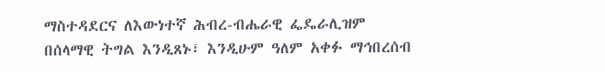ማስተዳደርና ለእውነተኛ ሕብረ-ብሔራዊ ፌዴራሊዝም በሰላማዊ ትግል እንዲጸኑ፣ እንዲሁም ዓለም አቀፉ ማኅበረሰብ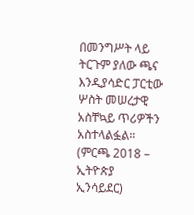በመንግሥት ላይ ትርጉም ያለው ጫና እንዲያሳድር ፓርቲው ሦስት መሠረታዊ አስቸኳይ ጥሪዎችን አስተላልፏል። (ምርጫ 2018 – ኢትዮጵያ ኢንሳይደር)